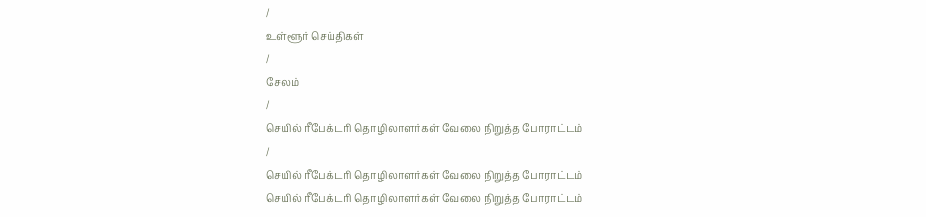/
உள்ளூர் செய்திகள்
/
சேலம்
/
செயில் ரீபேக்டரி தொழிலாளர்கள் வேலை நிறுத்த போராட்டம்
/
செயில் ரீபேக்டரி தொழிலாளர்கள் வேலை நிறுத்த போராட்டம்
செயில் ரீபேக்டரி தொழிலாளர்கள் வேலை நிறுத்த போராட்டம்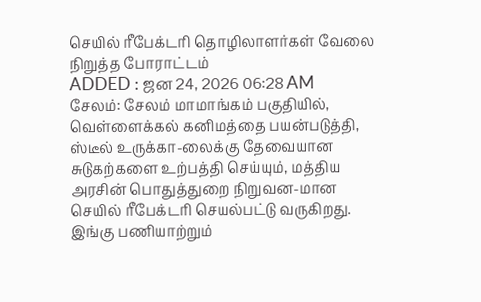செயில் ரீபேக்டரி தொழிலாளர்கள் வேலை நிறுத்த போராட்டம்
ADDED : ஜன 24, 2026 06:28 AM
சேலம்: சேலம் மாமாங்கம் பகுதியில், வெள்ளைக்கல் கனிமத்தை பயன்படுத்தி, ஸ்டீல் உருக்கா-லைக்கு தேவையான சுடுகற்களை உற்பத்தி செய்யும், மத்திய அரசின் பொதுத்துறை நிறுவன-மான செயில் ரீபேக்டரி செயல்பட்டு வருகிறது. இங்கு பணியாற்றும்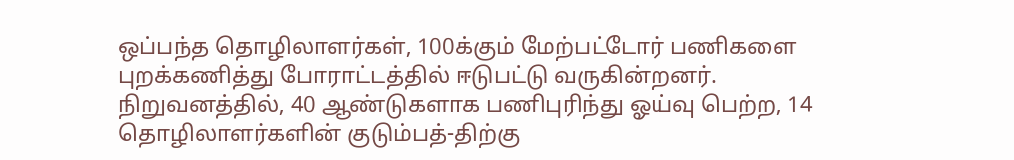ஒப்பந்த தொழிலாளர்கள், 100க்கும் மேற்பட்டோர் பணிகளை புறக்கணித்து போராட்டத்தில் ஈடுபட்டு வருகின்றனர்.
நிறுவனத்தில், 40 ஆண்டுகளாக பணிபுரிந்து ஓய்வு பெற்ற, 14 தொழிலாளர்களின் குடும்பத்-திற்கு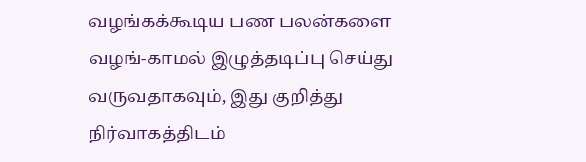வழங்கக்கூடிய பண பலன்களை வழங்-காமல் இழுத்தடிப்பு செய்து வருவதாகவும், இது குறித்து நிர்வாகத்திடம்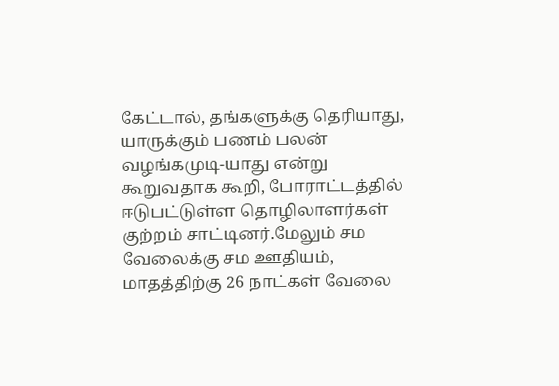கேட்டால், தங்களுக்கு தெரியாது, யாருக்கும் பணம் பலன் வழங்கமுடி-யாது என்று கூறுவதாக கூறி, போராட்டத்தில் ஈடுபட்டுள்ள தொழிலாளர்கள் குற்றம் சாட்டினர்.மேலும் சம வேலைக்கு சம ஊதியம், மாதத்திற்கு 26 நாட்கள் வேலை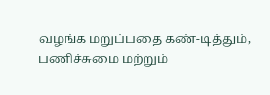வழங்க மறுப்பதை கண்-டித்தும், பணிச்சுமை மற்றும்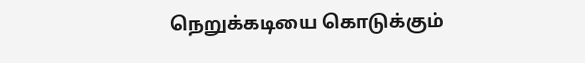நெறுக்கடியை கொடுக்கும்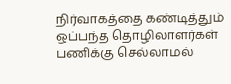நிர்வாகத்தை கண்டித்தும் ஒப்பந்த தொழிலாளர்கள் பணிக்கு செல்லாமல்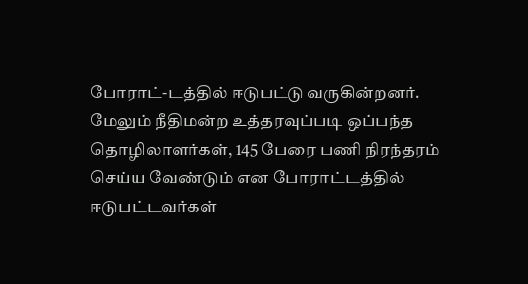போராட்-டத்தில் ஈடுபட்டு வருகின்றனர். மேலும் நீதிமன்ற உத்தரவுப்படி ஒப்பந்த தொழிலாளர்கள், 145 பேரை பணி நிரந்தரம் செய்ய வேண்டும் என போராட்டத்தில் ஈடுபட்டவர்கள்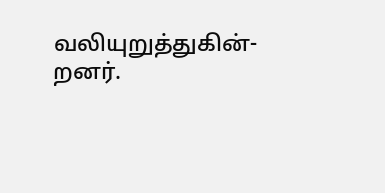வலியுறுத்துகின்-றனர்.